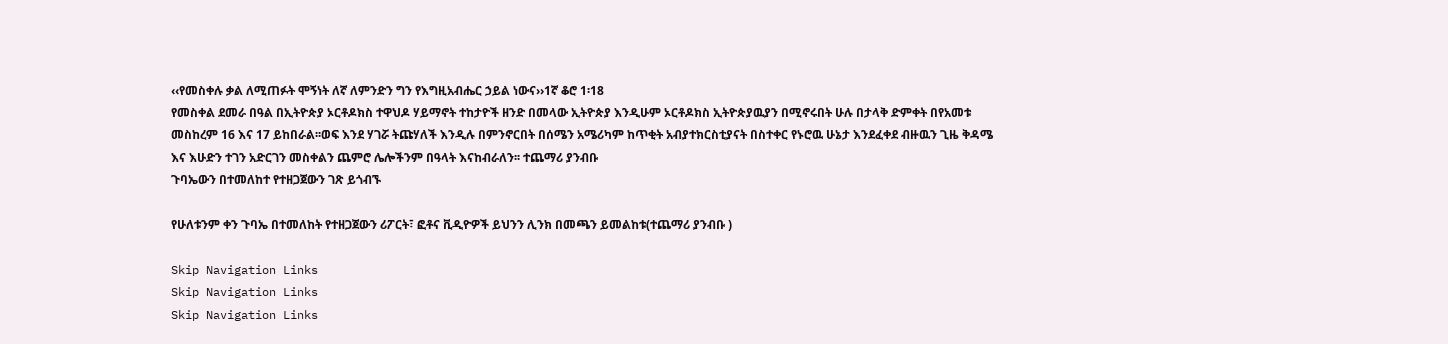‹‹የመስቀሉ ቃል ለሚጠፉት ሞኝነት ለኛ ለምንድን ግን የእግዚአብሔር ኃይል ነውና››1ኛ ቆሮ 1፡18
የመስቀል ደመራ በዓል በኢትዮጵያ ኦርቶዶክስ ተዋህዶ ሃይማኖት ተከታዮች ዘንድ በመላው ኢትዮጵያ እንዲሁም ኦርቶዶክስ ኢትዮጵያዉያን በሚኖሩበት ሁሉ በታላቅ ድምቀት በየአመቱ መስከረም 16 እና 17 ይከበራል፡፡ወፍ እንደ ሃገሯ ትጩሃለች እንዲሉ በምንኖርበት በሰሜን አሜሪካም ከጥቂት አብያተክርስቲያናት በስተቀር የኑሮዉ ሁኔታ እንደፈቀደ ብዙዉን ጊዜ ቅዳሜ እና እሁድን ተገን አድርገን መስቀልን ጨምሮ ሌሎችንም በዓላት እናከብራለን፡፡ ተጨማሪ ያንብቡ
ጉባኤውን በተመለከተ የተዘጋጀውን ገጽ ይጎብኙ

የሁለቱንም ቀን ጉባኤ በተመለከት የተዘጋጀውን ሪፖርት፣ ፎቶና ቪዲዮዎች ይህንን ሊንክ በመጫን ይመልከቱ(ተጨማሪ ያንብቡ )

Skip Navigation Links
Skip Navigation Links
Skip Navigation Links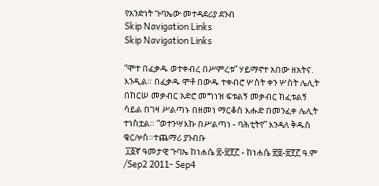የአንድነት ጉባኤው መተዳደሪያ ደንብ
Skip Navigation Links
Skip Navigation Links

“ሞተ በፈቃዱ ወተቀብረ በሥምረቱ” ሃይማኖተ አበው ዘአትና. እንዲል። በፈቃዱ ሞቶ በውዱ ተቀብሮ ሦስት ቀን ሦስት ሌሊት በከርሠ መቃብር አድሮ መግነዝ ፍቱልኝ መቃብር ክፈቱልኝ ሳይል በገዛ ሥልጣኑ በዘመነ ማርቆሰ እሑድ በመንፈቀ ሌሊት ተነስቷል። “ወተንሣእኩ በሥልጣነ - ባሕቲትየ” እንዳለ ቅዱስ ቄርሎስ።ተጨማሪ ያንብቡ
 ፲፩ኛ ዓመታዊ ጉባኤ ከነሐሴ ፳-፳፻፫ - ከነሐሴ ፳፱-፳፻፫ ዓ.ም /Sep2 2011- Sep4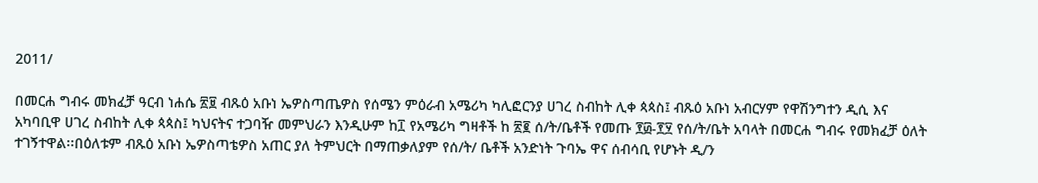2011/

በመርሐ ግብሩ መክፈቻ ዓርብ ነሐሴ ፳፱ ብጹዕ አቡነ ኤዎስጣጤዎስ የሰሜን ምዕራብ አሜሪካ ካሊፎርንያ ሀገረ ስብከት ሊቀ ጳጳስ፤ ብጹዕ አቡነ አብርሃም የዋሽንግተን ዲሲ እና አካባቢዋ ሀገረ ስብከት ሊቀ ጳጳስ፤ ካህናትና ተጋባዥ መምህራን እንዲሁም ከ፲ የአሜሪካ ግዛቶች ከ ፳፪ ሰ/ት/ቤቶች የመጡ ፻፴-፻፶ የሰ/ት/ቤት አባላት በመርሐ ግብሩ የመክፈቻ ዕለት ተገኝተዋል፡፡በዕለቱም ብጹዕ አቡነ ኤዎስጣቴዎስ አጠር ያለ ትምህርት በማጠቃለያም የሰ/ት/ ቤቶች አንድነት ጉባኤ ዋና ሰብሳቢ የሆኑት ዲ/ን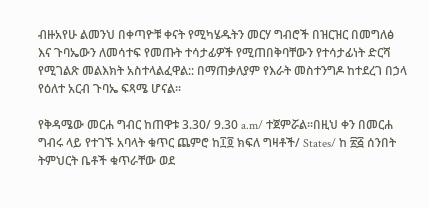ብዙአየሁ ልመንህ በቀጣዮቹ ቀናት የሚካሄዱትን መርሃ ግብሮች በዝርዝር በመግለፅ እና ጉባኤውን ለመሳተፍ የመጡት ተሳታፊዎች የሚጠበቅባቸውን የተሳታፊነት ድርሻ የሚገልጽ መልእክት አስተላልፈዋል:: በማጠቃለያም የእራት መስተንግዶ ከተደረገ በኃላ የዕለተ አርብ ጉባኤ ፍጻሜ ሆናል፡፡

የቅዳሜው መርሐ ግብር ከጠዋቱ 3.30/ 9.30 a.m/ ተጀምሯል፡፡በዚህ ቀን በመርሐ ግብሩ ላይ የተገኙ አባላት ቁጥር ጨምሮ ከ፲፬ ክፍለ ግዛቶች/ States/ ከ ፳፭ ሰንበት ትምህርት ቤቶች ቁጥራቸው ወደ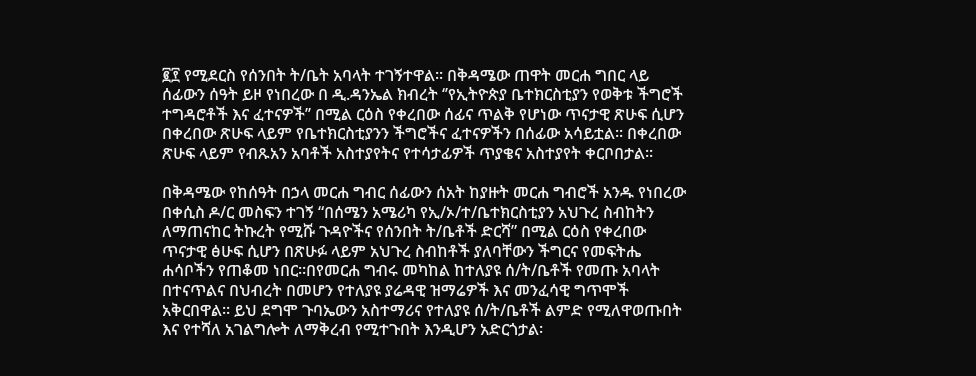፪፻ የሚደርስ የሰንበት ት/ቤት አባላት ተገኝተዋል፡፡ በቅዳሜው ጠዋት መርሐ ግበር ላይ ሰፊውን ሰዓት ይዞ የነበረው በ ዲ.ዳንኤል ክብረት ‘’የኢትዮጵያ ቤተክርስቲያን የወቅቱ ችግሮች ተግዳሮቶች እና ፈተናዎች’’ በሚል ርዕስ የቀረበው ሰፊና ጥልቅ የሆነው ጥናታዊ ጽሁፍ ሲሆን በቀረበው ጽሁፍ ላይም የቤተክርስቲያንን ችግሮችና ፈተናዎችን በሰፊው አሳይቷል፡፡ በቀረበው ጽሁፍ ላይም የብጹአን አባቶች አስተያየትና የተሳታፊዎች ጥያቄና አስተያየት ቀርቦበታል፡፡

በቅዳሜው የከሰዓት በኃላ መርሐ ግብር ሰፊውን ሰአት ከያዙት መርሐ ግብሮች አንዱ የነበረው በቀሲስ ዶ/ር መስፍን ተገኝ “በሰሜን አሜሪካ የኢ/ኦ/ተ/ቤተክርስቲያን አህጉረ ስብከትን ለማጠናከር ትኩረት የሚሹ ጉዳዮችና የሰንበት ት/ቤቶች ድርሻ” በሚል ርዕስ የቀረበው ጥናታዊ ፅሁፍ ሲሆን በጽሁፉ ላይም አህጉረ ስብከቶች ያለባቸውን ችግርና የመፍትሔ ሐሳቦችን የጠቆመ ነበር፡፡በየመርሐ ግብሩ መካከል ከተለያዩ ሰ/ት/ቤቶች የመጡ አባላት በተናጥልና በህብረት በመሆን የተለያዩ ያሬዳዊ ዝማሬዎች እና መንፈሳዊ ግጥሞች አቅርበዋል፡፡ ይህ ደግሞ ጉባኤውን አስተማሪና የተለያዩ ሰ/ት/ቤቶች ልምድ የሚለዋወጡበት እና የተሻለ አገልግሎት ለማቅረብ የሚተጉበት እንዲሆን አድርጎታል፡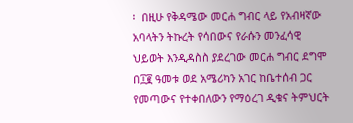፡  በዚሁ የቅዳሜው መርሐ ግብር ላይ የአብዛኛው አባላትን ትኩረት የሳበውና የራሱን መንፈሳዊ ህይወት እንዲዳስስ ያደረገው መርሐ ግብር ደግሞ በ፲፪ ዓመቱ ወደ አሜሪካን አገር ከቤተሰብ ጋር የመጣውና የተቀበለውን የማዕረገ ዲቁና ትምህርት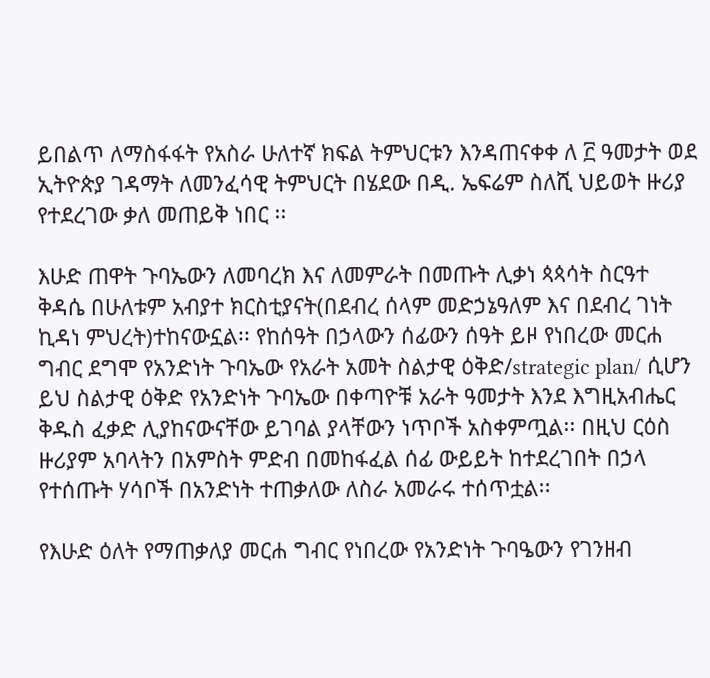ይበልጥ ለማስፋፋት የአስራ ሁለተኛ ክፍል ትምህርቱን እንዳጠናቀቀ ለ ፫ ዓመታት ወደ ኢትዮጵያ ገዳማት ለመንፈሳዊ ትምህርት በሄደው በዲ. ኤፍሬም ስለሺ ህይወት ዙሪያ የተደረገው ቃለ መጠይቅ ነበር ፡፡

እሁድ ጠዋት ጉባኤውን ለመባረክ እና ለመምራት በመጡት ሊቃነ ጳጳሳት ስርዓተ ቅዳሴ በሁለቱም አብያተ ክርስቲያናት(በደብረ ሰላም መድኃኔዓለም እና በደብረ ገነት ኪዳነ ምህረት)ተከናውኗል፡፡ የከሰዓት በኃላውን ሰፊውን ሰዓት ይዞ የነበረው መርሐ ግብር ደግሞ የአንድነት ጉባኤው የአራት አመት ስልታዊ ዕቅድ/strategic plan/ ሲሆን ይህ ስልታዊ ዕቅድ የአንድነት ጉባኤው በቀጣዮቹ አራት ዓመታት እንደ እግዚአብሔር ቅዱስ ፈቃድ ሊያከናውናቸው ይገባል ያላቸውን ነጥቦች አስቀምጧል፡፡ በዚህ ርዕስ ዙሪያም አባላትን በአምስት ምድብ በመከፋፈል ሰፊ ውይይት ከተደረገበት በኃላ የተሰጡት ሃሳቦች በአንድነት ተጠቃለው ለስራ አመራሩ ተሰጥቷል፡፡

የእሁድ ዕለት የማጠቃለያ መርሐ ግብር የነበረው የአንድነት ጉባዔውን የገንዘብ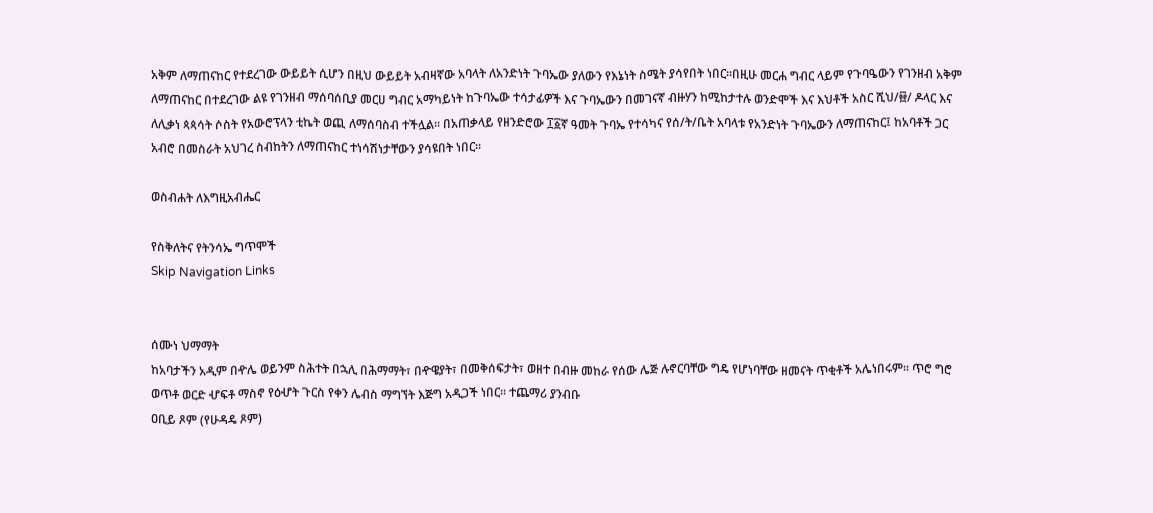አቅም ለማጠናከር የተደረገው ውይይት ሲሆን በዚህ ውይይት አብዛኛው አባላት ለአንድነት ጉባኤው ያለውን የእኔነት ስሜት ያሳየበት ነበር፡፡በዚሁ መርሐ ግብር ላይም የጉባዔውን የገንዘብ አቅም ለማጠናከር በተደረገው ልዩ የገንዘብ ማሰባሰቢያ መርሀ ግብር አማካይነት ከጉባኤው ተሳታፊዎች እና ጉባኤውን በመገናኛ ብዙሃን ከሚከታተሉ ወንድሞች እና እህቶች አስር ሺህ/፼/ ዶላር እና ለሊቃነ ጳጳሳት ሶስት የአውሮፕላን ቲኬት ወጪ ለማሰባስብ ተችሏል፡፡ በአጠቃላይ የዘንድሮው ፲፩ኛ ዓመት ጉባኤ የተሳካና የሰ/ት/ቤት አባላቱ የአንድነት ጉባኤውን ለማጠናከር፤ ከአባቶች ጋር አብሮ በመስራት አህገረ ስብከትን ለማጠናከር ተነሳሽነታቸውን ያሳዩበት ነበር፡፡

ወስብሐት ለእግዚአብሔር

የስቅለትና የትንሳኤ ግጥሞች
Skip Navigation Links


ሰሙነ ህማማት
ከአባታችን አዲም በዯሌ ወይንም ስሕተት በኋሊ በሕማማት፣ በዯዌያት፣ በመቅሰፍታት፣ ወዘተ በብዙ መከራ የሰው ሌጅ ሉኖርባቸው ግዴ የሆነባቸው ዘመናት ጥቂቶች አሌነበሩም፡፡ ጥሮ ግሮ ወጥቶ ወርድ ሇፍቶ ማስኖ የዕሇት ጉርስ የቀን ሌብስ ማግኘት እጅግ አዲጋች ነበር፡፡ ተጨማሪ ያንብቡ
ዐቢይ ጾም (የሁዳዴ ጾም)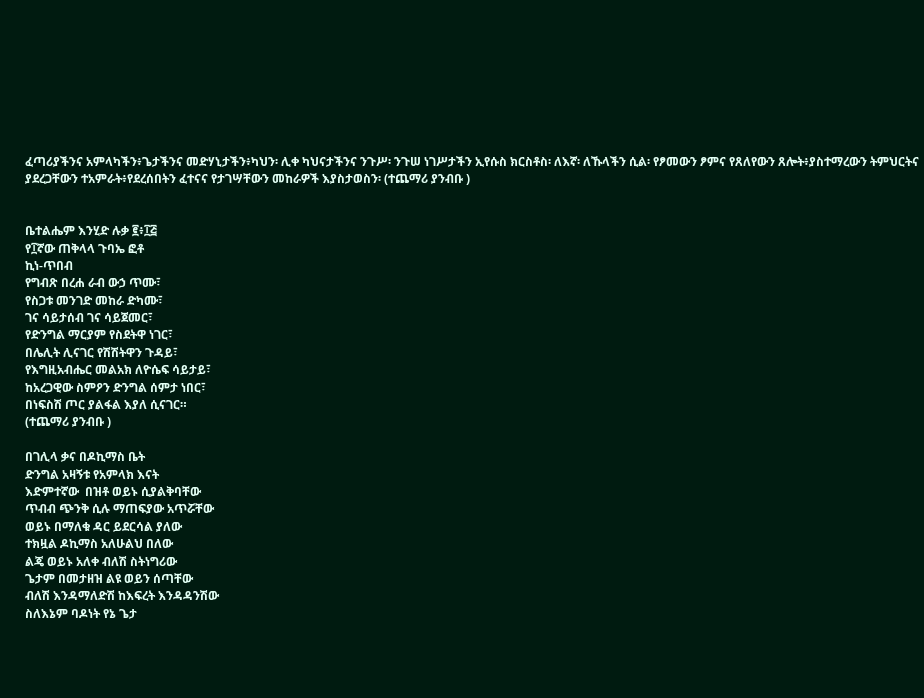ፈጣሪያችንና አምላካችን፥ጌታችንና መድሃኒታችን፥ካህን፡ ሊቀ ካህናታችንና ንጉሥ፡ ንጉሠ ነገሥታችን ኢየሱስ ክርስቶስ፡ ለእኛ፡ ለኹላችን ሲል፡ የፆመውን ፆምና የጸለየውን ጸሎት፥ያስተማረውን ትምህርትና ያደረጋቸውን ተአምራት፥የደረሰበትን ፈተናና የታገሣቸውን መከራዎች እያስታወስን፡ (ተጨማሪ ያንብቡ )


ቤተልሔም እንሂድ ሉቃ ፪፥፲፭
የ፲ኛው ጠቅላላ ጉባኤ ፎቶ
ኪነ-ጥበብ
የግብጽ በረሐ ራብ ውኃ ጥሙ፣
የስጋቱ መንገድ መከራ ድካሙ፣
ገና ሳይታሰብ ገና ሳይጀመር፣
የድንግል ማርያም የስደትዋ ነገር፣
በሌሊት ሊናገር የሽሽትዋን ጉዳይ፣
የእግዚአብሔር መልአክ ለዮሴፍ ሳይታይ፣
ከአረጋዊው ስምዖን ድንግል ሰምታ ነበር፣
በነፍስሽ ጦር ያልፋል እያለ ሲናገር።
(ተጨማሪ ያንብቡ )

በገሊላ ቃና በዶኪማስ ቤት
ድንግል አዛኝቱ የአምላክ እናት
እድምተኛው  በዝቶ ወይኑ ሲያልቅባቸው
ጥብብ ጭንቅ ሲሉ ማጠፍያው አጥሯቸው
ወይኑ በማለቁ ዳር ይደርሳል ያለው
ተክዟል ዶኪማስ አለሁልህ በለው
ልጄ ወይኑ አለቀ ብለሽ ስትነግሪው
ጌታም በመታዘዝ ልዩ ወይን ሰጣቸው
ብለሽ እንዳማለድሽ ከእፍረት እንዳዳንሽው
ስለእኔም ባዶነት የኔ ጌታ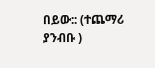በይው:: (ተጨማሪ ያንብቡ )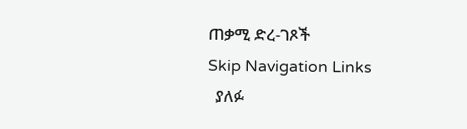ጠቃሚ ድረ-ገጾች
Skip Navigation Links
  ያለፉ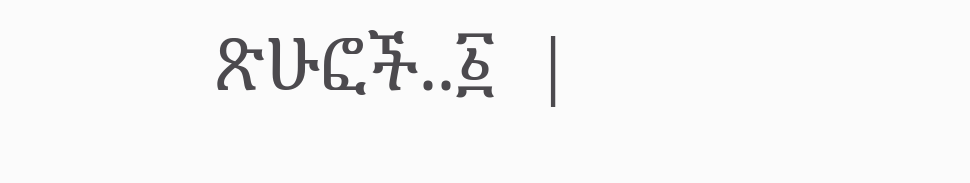ጽሁፎች..፩  |